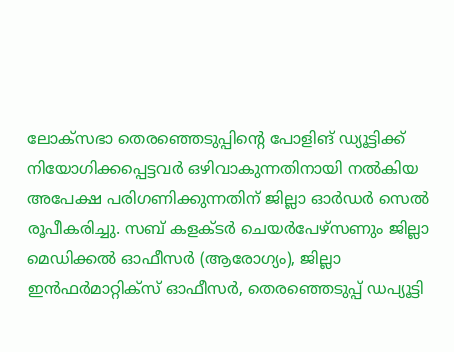ലോക്സഭാ തെരഞ്ഞെടുപ്പിന്റെ പോളിങ് ഡ്യൂട്ടിക്ക് നിയോഗിക്കപ്പെട്ടവർ ഒഴിവാകുന്നതിനായി നൽകിയ അപേക്ഷ പരിഗണിക്കുന്നതിന് ജില്ലാ ഓർഡർ സെൽ രൂപീകരിച്ചു. സബ് കളക്ടർ ചെയർപേഴ്സണും ജില്ലാ മെഡിക്കൽ ഓഫീസർ (ആരോഗ്യം), ജില്ലാ ഇൻഫർമാറ്റിക്സ് ഓഫീസർ, തെരഞ്ഞെടുപ്പ് ഡപ്യൂട്ടി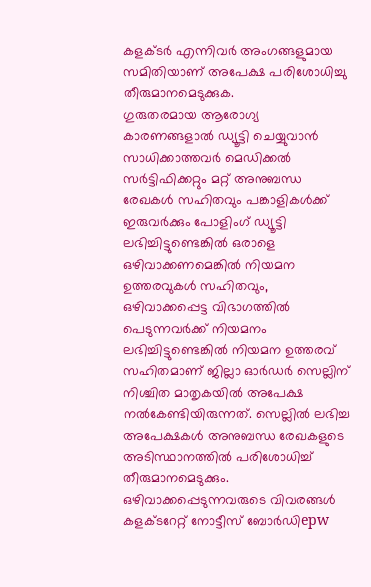കളക്ടർ എന്നിവർ അംഗങ്ങളുമായ സമിതിയാണ് അപേക്ഷ പരിശോധിച്ചു തീരുമാനമെടുക്കുക.
ഗുരുതരമായ ആരോഗ്യ കാരണങ്ങളാൽ ഡ്യൂട്ടി ചെയ്യുവാൻ സാധിക്കാത്തവർ മെഡിക്കൽ സർട്ടിഫിക്കറ്റും മറ്റ് അനുബന്ധ രേഖകൾ സഹിതവും പങ്കാളികൾക്ക് ഇരുവർക്കും പോളിംഗ് ഡ്യൂട്ടി ലഭിച്ചിട്ടുണ്ടെങ്കിൽ ഒരാളെ ഒഴിവാക്കണമെങ്കിൽ നിയമന ഉത്തരവുകൾ സഹിതവും, ഒഴിവാക്കപ്പെട്ട വിഭാഗത്തിൽ പെടുന്നവർക്ക് നിയമനം ലഭിച്ചിട്ടുണ്ടെങ്കിൽ നിയമന ഉത്തരവ് സഹിതമാണ് ജില്ലാ ഓർഡർ സെല്ലിന് നിശ്ചിത മാതൃകയിൽ അപേക്ഷ നൽകേണ്ടിയിരുന്നത്. സെല്ലിൽ ലഭിച്ച അപേക്ഷകൾ അനുബന്ധ രേഖകളുടെ അടിസ്ഥാനത്തിൽ പരിശോധിച്ച് തീരുമാനമെടുക്കും. ഒഴിവാക്കപ്പെടുന്നവരുടെ വിവരങ്ങൾ കളക്ടറേറ്റ് നോട്ടീസ് ബോർഡിepw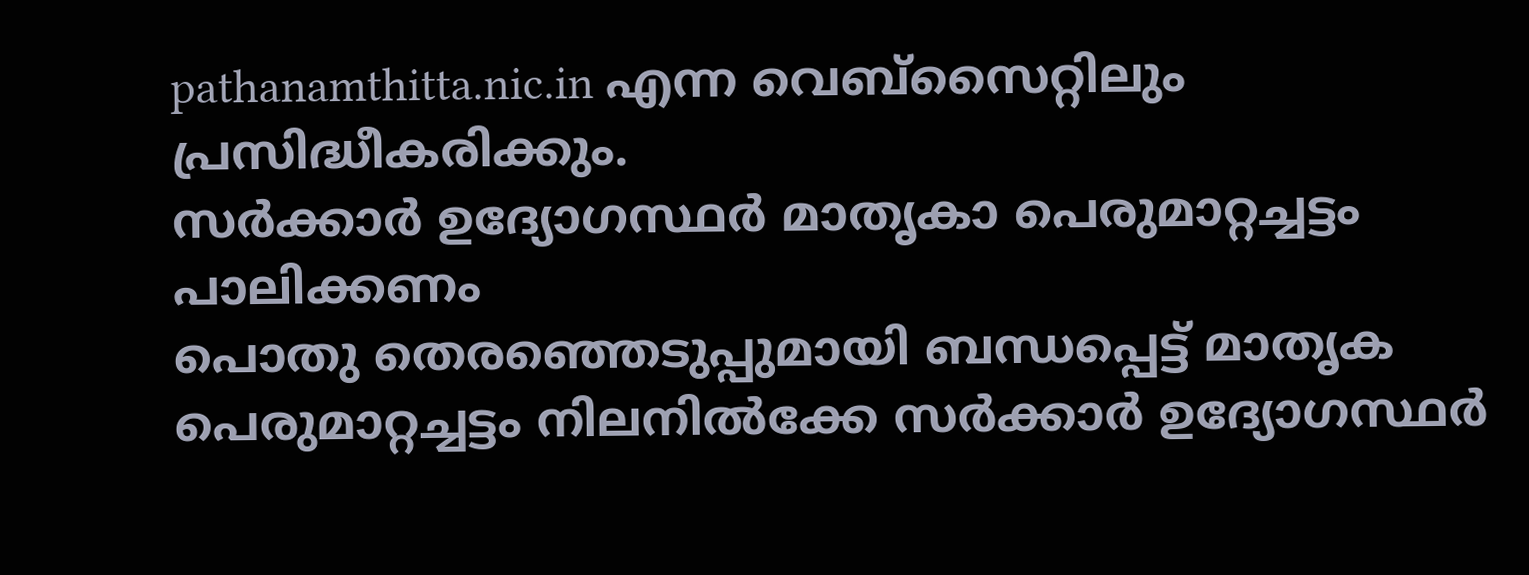pathanamthitta.nic.in എന്ന വെബ്സൈറ്റിലും പ്രസിദ്ധീകരിക്കും.
സർക്കാർ ഉദ്യോഗസ്ഥർ മാതൃകാ പെരുമാറ്റച്ചട്ടം പാലിക്കണം
പൊതു തെരഞ്ഞെടുപ്പുമായി ബന്ധപ്പെട്ട് മാതൃക പെരുമാറ്റച്ചട്ടം നിലനിൽക്കേ സർക്കാർ ഉദ്യോഗസ്ഥർ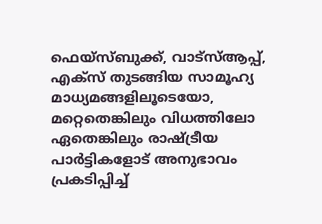ഫെയ്സ്ബുക്ക്, വാട്സ്ആപ്പ്, എക്സ് തുടങ്ങിയ സാമൂഹ്യ മാധ്യമങ്ങളിലൂടെയോ, മറ്റെതെങ്കിലും വിധത്തിലോ ഏതെങ്കിലും രാഷ്ട്രീയ പാർട്ടികളോട് അനുഭാവം പ്രകടിപ്പിച്ച്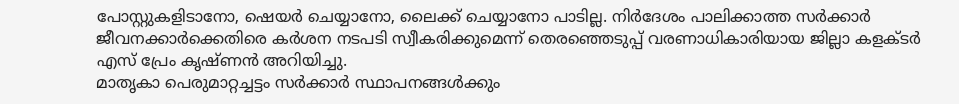പോസ്റ്റുകളിടാനോ, ഷെയർ ചെയ്യാനോ, ലൈക്ക് ചെയ്യാനോ പാടില്ല. നിർദേശം പാലിക്കാത്ത സർക്കാർ ജീവനക്കാർക്കെതിരെ കർശന നടപടി സ്വീകരിക്കുമെന്ന് തെരഞ്ഞെടുപ്പ് വരണാധികാരിയായ ജില്ലാ കളക്ടർ എസ് പ്രേം കൃഷ്ണൻ അറിയിച്ചു.
മാതൃകാ പെരുമാറ്റച്ചട്ടം സർക്കാർ സ്ഥാപനങ്ങൾക്കും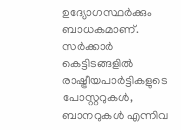ഉദ്യോഗസ്ഥർക്കും ബാധകമാണ്. സർക്കാർ കെട്ടിടങ്ങളിൽ രാഷ്ട്രീയപാർട്ടികളുടെ പോസ്റ്ററുകൾ, ബാനറുകൾ എന്നിവ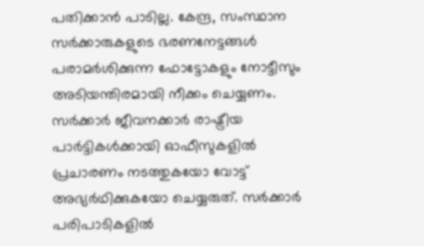പതിക്കാൻ പാടില്ല. കേന്ദ്ര, സംസ്ഥാന സർക്കാരുകളുടെ ഭരണനേട്ടങ്ങൾ പരാമർശിക്കുന്ന ഫോട്ടോകളും നോട്ടീസും അടിയന്തിരമായി നീക്കം ചെയ്യണം. സർക്കാർ ജീവനക്കാർ രാഷ്ട്രീയ പാർട്ടികൾക്കായി ഓഫീസുകളിൽ പ്രചാരണം നടത്തുകയോ വോട്ട് അഭ്യർഥിക്കുകയോ ചെയ്യരുത്. സർക്കാർ പരിപാടികളിൽ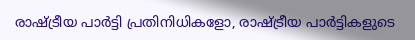രാഷ്ട്രീയ പാർട്ടി പ്രതിനിധികളോ, രാഷ്ട്രീയ പാർട്ടികളുടെ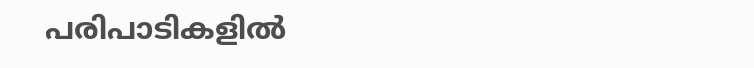പരിപാടികളിൽ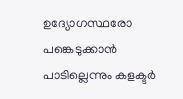ഉദ്യോഗസ്ഥരോ പങ്കെടുക്കാൻ പാടില്ലെന്നും കളക്ടർ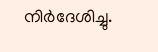നിർദേശിച്ചു.